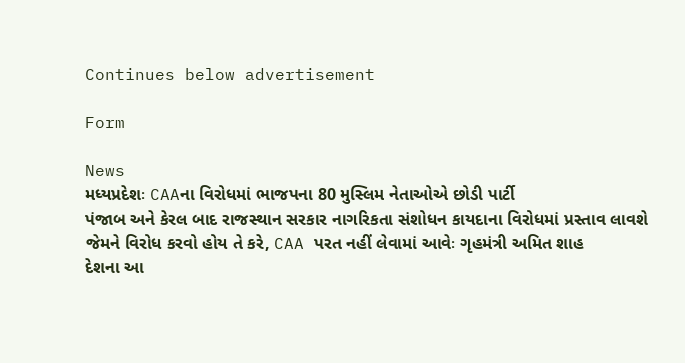Continues below advertisement

Form

News
મધ્યપ્રદેશઃ CAAના વિરોધમાં ભાજપના 80 મુસ્લિમ નેતાઓએ છોડી પાર્ટી
પંજાબ અને કેરલ બાદ રાજસ્થાન સરકાર નાગરિકતા સંશોધન કાયદાના વિરોધમાં પ્રસ્તાવ લાવશે
જેમને વિરોધ કરવો હોય તે કરે, CAA પરત નહીં લેવામાં આવેઃ ગૃહમંત્રી અમિત શાહ
દેશના આ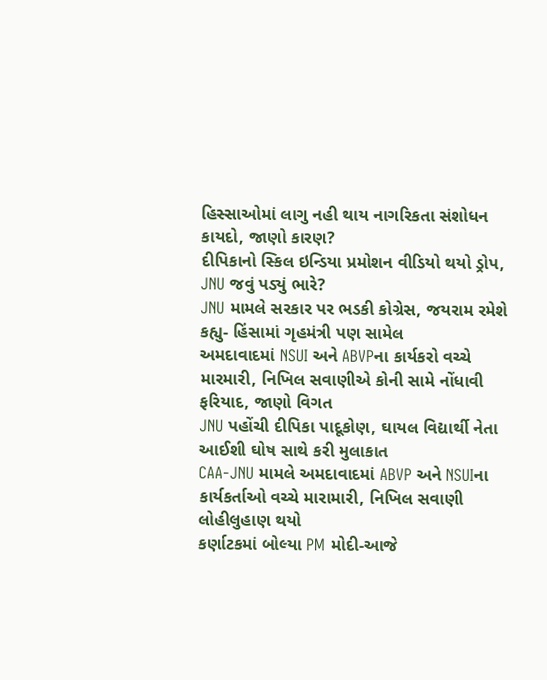હિસ્સાઓમાં લાગુ નહી થાય નાગરિકતા સંશોધન કાયદો, જાણો કારણ?
દીપિકાનો સ્કિલ ઇન્ડિયા પ્રમોશન વીડિયો થયો ડ્રોપ, JNU જવું પડ્યું ભારે?
JNU મામલે સરકાર પર ભડકી કોગ્રેસ, જયરામ રમેશે કહ્યુ- હિંસામાં ગૃહમંત્રી પણ સામેલ
અમદાવાદમાં NSUI અને ABVPના કાર્યકરો વચ્ચે મારમારી, નિખિલ સવાણીએ કોની સામે નોંધાવી ફરિયાદ, જાણો વિગત
JNU પહોંચી દીપિકા પાદૂકોણ, ઘાયલ વિદ્યાર્થી નેતા આઈશી ઘોષ સાથે કરી મુલાકાત
CAA-JNU મામલે અમદાવાદમાં ABVP અને NSUIના કાર્યકર્તાઓ વચ્ચે મારામારી, નિખિલ સવાણી લોહીલુહાણ થયો
કર્ણાટકમાં બોલ્યા PM મોદી-આજે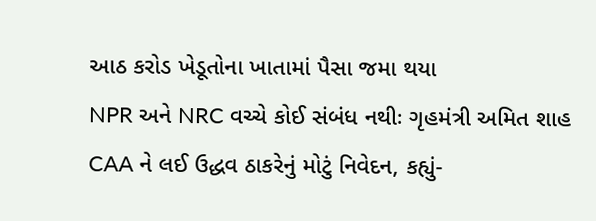આઠ કરોડ ખેડૂતોના ખાતામાં પૈસા જમા થયા
NPR અને NRC વચ્ચે કોઈ સંબંધ નથીઃ ગૃહમંત્રી અમિત શાહ
CAA ને લઈ ઉદ્ધવ ઠાકરેનું મોટું નિવેદન, કહ્યું-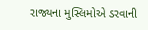રાજ્યના મુસ્લિમોએ ડરવાની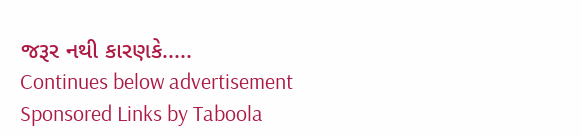જરૂર નથી કારણકે.....
Continues below advertisement
Sponsored Links by Taboola